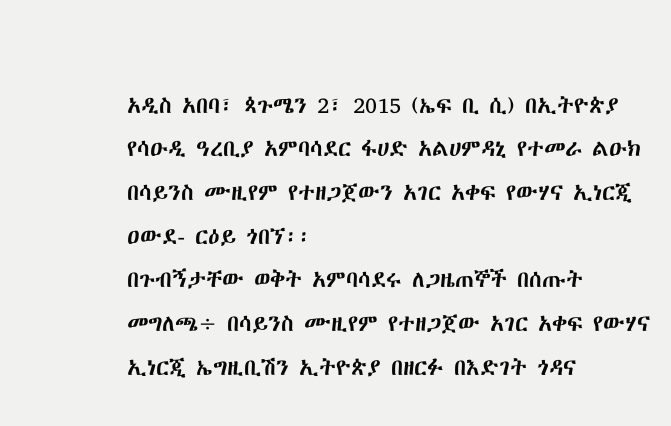አዲስ አበባ፣ ጳጉሜን 2፣ 2015 (ኤፍ ቢ ሲ) በኢትዮጵያ የሳዑዲ ዓረቢያ አምባሳደር ፋሀድ አልሀምዳኒ የተመራ ልዑክ በሳይንስ ሙዚየም የተዘጋጀውን አገር አቀፍ የውሃና ኢነርጂ ዐውደ- ርዕይ ጎበኘ፡፡
በጉብኝታቸው ወቅት አምባሳደሩ ለጋዜጠኞች በሰጡት መግለጫ÷ በሳይንስ ሙዚየም የተዘጋጀው አገር አቀፍ የውሃና ኢነርጂ ኤግዚቢሽን ኢትዮጵያ በዘርፉ በእድገት ጎዳና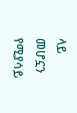ላይ መሆኗን የሚያሳይ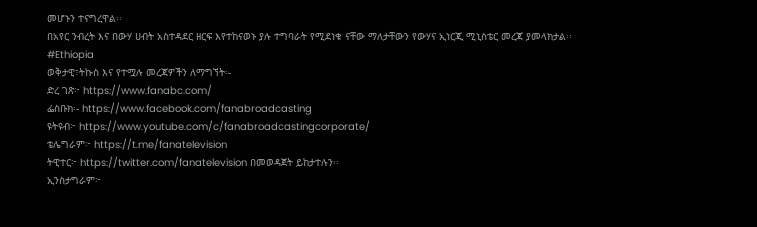መሆኑን ተናግረዋል፡፡
በአየር ንብረት እና በውሃ ሀብት አስተዳደር ዘርፍ እየተከናወኑ ያሉ ተግባራት የሚደነቁ ናቸው ማለታቸውን የውሃና ኢነርጂ ሚኒስቴር መረጃ ያመላክታል፡፡
#Ethiopia
ወቅታዊ፣ትኩስ እና የተሟሉ መረጃዎችን ለማግኘት፡-
ድረ ገጽ፦ https://www.fanabc.com/
ፌስቡክ፡- https://www.facebook.com/fanabroadcasting
ዩትዩብ፦ https://www.youtube.com/c/fanabroadcastingcorporate/
ቴሌግራም፦ https://t.me/fanatelevision
ትዊተር፦ https://twitter.com/fanatelevision በመወዳጀት ይከታተሉን፡፡
ኢንስታግራም፦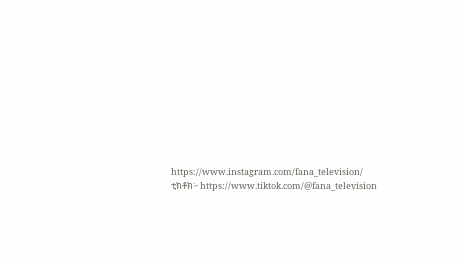https://www.instagram.com/fana_television/
ቲክቶክ፦ https://www.tiktok.com/@fana_television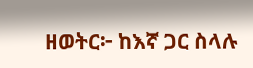ዘወትር፦ ከእኛ ጋር ስላሉ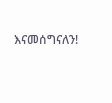እናመሰግናለን!